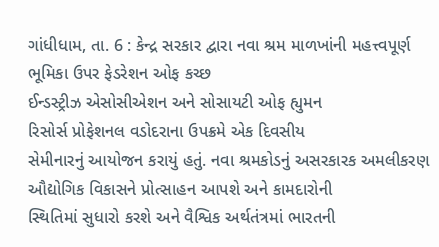ગાંધીધામ, તા. 6 : કેન્દ્ર સરકાર દ્વારા નવા શ્રમ માળખાંની મહત્ત્વપૂર્ણ ભૂમિકા ઉપર ફેડરેશન ઓફ કચ્છ
ઈન્ડસ્ટ્રીઝ એસોસીએશન અને સોસાયટી ઓફ હ્યુમન
રિસોર્સ પ્રોફેશનલ વડોદરાના ઉપક્રમે એક દિવસીય
સેમીનારનું આયોજન કરાયું હતું. નવા શ્રમકોડનું અસરકારક અમલીકરણ ઔદ્યોગિક વિકાસને પ્રોત્સાહન આપશે અને કામદારોની
સ્થિતિમાં સુધારો કરશે અને વૈશ્વિક અર્થતંત્રમાં ભારતની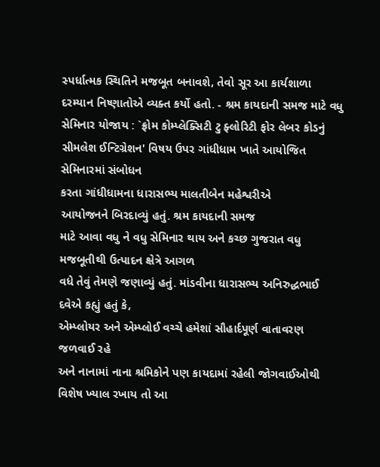સ્પર્ધાત્મક સ્થિતિને મજબૂત બનાવશે, તેવો સૂર આ કાર્યશાળા દરમ્યાન નિષ્ણાતોએ વ્યક્ત કર્યો હતો. - શ્રમ કાયદાની સમજ માટે વધુ સેમિનાર યોજાય : `ફ્રોમ કોમ્પ્લેક્સિટી ટુ ફ્લોરિટી ફોર લેબર કોડનું સીમલેશ ઈન્ટિગ્રેશન' વિષય ઉપર ગાંધીધામ ખાતે આયોજિત સેમિનારમાં સંબોધન
કરતા ગાંધીધામના ધારાસભ્ય માલતીબેન મહેશ્વરીએ
આયોજનને બિરદાવ્યું હતું. શ્રમ કાયદાની સમજ
માટે આવા વધુ ને વધુ સેમિનાર થાય અને કચ્છ ગુજરાત વધુ મજબૂતીથી ઉત્પાદન ક્ષેત્રે આગળ
વધે તેવું તેમણે જણાવ્યું હતું. માંડવીના ધારાસભ્ય અનિરુદ્ધભાઈ દવેએ કહ્યું હતું કે,
એમ્પ્લોયર અને એમ્પ્લોઈ વચ્ચે હમેશાં સૌહાર્દપૂર્ણ વાતાવરણ જળવાઈ રહે
અને નાનામાં નાના શ્રમિકોને પણ કાયદામાં રહેલી જોગવાઈઓથી વિશેષ ખ્યાલ રખાય તો આ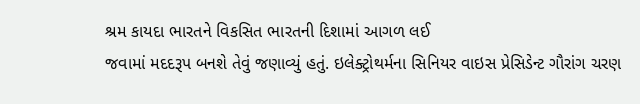શ્રમ કાયદા ભારતને વિકસિત ભારતની દિશામાં આગળ લઈ
જવામાં મદદરૂપ બનશે તેવું જણાવ્યું હતું. ઇલેક્ટ્રોથર્મના સિનિયર વાઇસ પ્રેસિડેન્ટ ગૌરાંગ ચરણ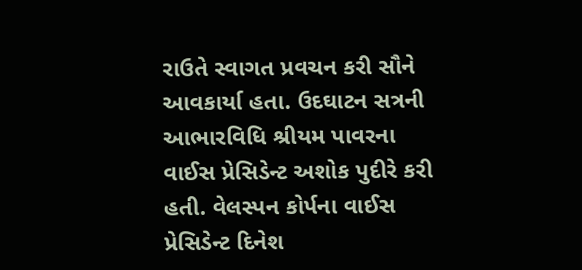રાઉતે સ્વાગત પ્રવચન કરી સૌને આવકાર્યા હતા. ઉદઘાટન સત્રની
આભારવિધિ શ્રીયમ પાવરના વાઈસ પ્રેસિડેન્ટ અશોક પુદીરે કરી હતી. વેલસ્પન કોર્પના વાઈસ
પ્રેસિડેન્ટ દિનેશ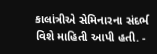કાલાંત્રીએ સેમિનારના સંદર્ભ વિશે માહિતી આપી હતી. -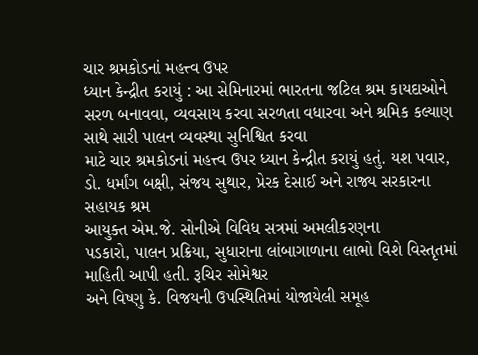ચાર શ્રમકોડનાં મહત્ત્વ ઉપર
ધ્યાન કેન્દ્રીત કરાયું : આ સેમિનારમાં ભારતના જટિલ શ્રમ કાયદાઓને સરળ બનાવવા, વ્યવસાય કરવા સરળતા વધારવા અને શ્રમિક કલ્યાણ સાથે સારી પાલન વ્યવસ્થા સુનિશ્વિત કરવા
માટે ચાર શ્રમકોડનાં મહત્ત્વ ઉપર ધ્યાન કેન્દ્રીત કરાયું હતું. યશ પવાર, ડો. ધર્માંગ બક્ષી, સંજય સુથાર, પ્રેરક દેસાઈ અને રાજ્ય સરકારના સહાયક શ્રમ
આયુક્ત એમ.જે. સોનીએ વિવિધ સત્રમાં અમલીકરણના
પડકારો, પાલન પ્રક્રિયા, સુધારાના લાંબાગાળાના લાભો વિશે વિસ્તૃતમાં માહિતી આપી હતી. રૂચિર સોમેશ્વર
અને વિષ્ણુ કે. વિજયની ઉપસ્થિતિમાં યોજાયેલી સમૂહ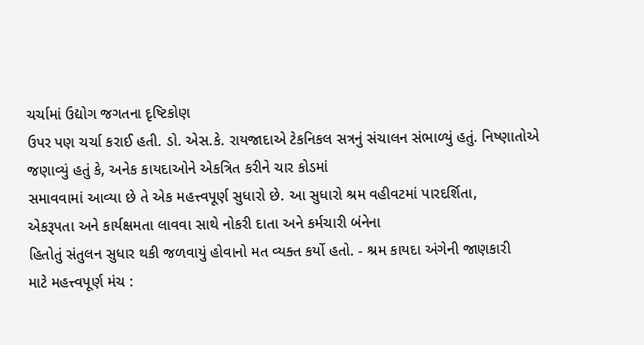ચર્ચામાં ઉદ્યોગ જગતના દૃષ્ટિકોણ
ઉપર પણ ચર્ચા કરાઈ હતી. ડો. એસ.કે. રાયજાદાએ ટેકનિકલ સત્રનું સંચાલન સંભાળ્યું હતું. નિષ્ણાતોએ જણાવ્યું હતું કે, અનેક કાયદાઓને એકત્રિત કરીને ચાર કોડમાં
સમાવવામાં આવ્યા છે તે એક મહત્ત્વપૂર્ણ સુધારો છે. આ સુધારો શ્રમ વહીવટમાં પારદર્શિતા,
એકરૂપતા અને કાર્યક્ષમતા લાવવા સાથે નોકરી દાતા અને કર્મચારી બંનેના
હિતોતું સંતુલન સુધાર થકી જળવાયું હોવાનો મત વ્યક્ત કર્યો હતો. - શ્રમ કાયદા અંગેની જાણકારી
માટે મહત્ત્વપૂર્ણ મંચ :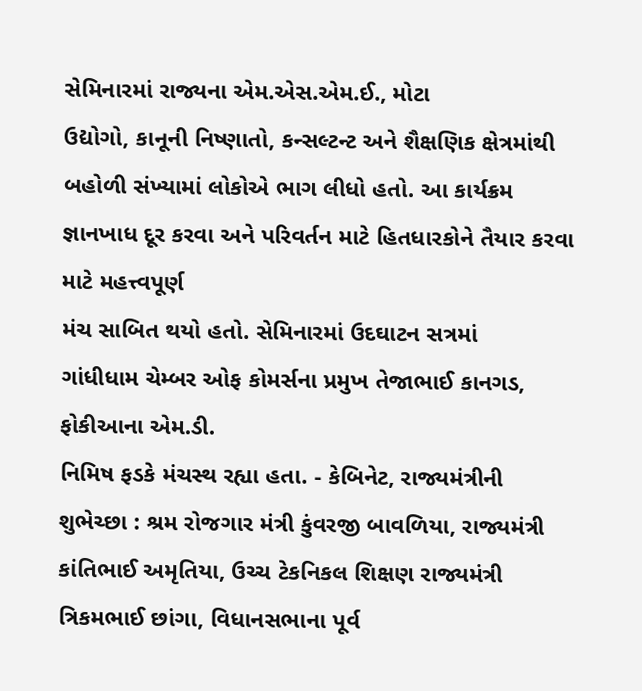સેમિનારમાં રાજ્યના એમ.એસ.એમ.ઈ., મોટા
ઉદ્યોગો, કાનૂની નિષ્ણાતો, કન્સલ્ટન્ટ અને શૈક્ષણિક ક્ષેત્રમાંથી
બહોળી સંખ્યામાં લોકોએ ભાગ લીધો હતો. આ કાર્યક્રમ જ્ઞાનખાધ દૂર કરવા અને પરિવર્તન માટે હિતધારકોને તૈયાર કરવા માટે મહત્ત્વપૂર્ણ
મંચ સાબિત થયો હતો. સેમિનારમાં ઉદઘાટન સત્રમાં
ગાંધીધામ ચેમ્બર ઓફ કોમર્સના પ્રમુખ તેજાભાઈ કાનગડ, ફોકીઆના એમ.ડી.
નિમિષ ફડકે મંચસ્થ રહ્યા હતા. - કેબિનેટ, રાજ્યમંત્રીની શુભેચ્છા : શ્રમ રોજગાર મંત્રી કુંવરજી બાવળિયા, રાજ્યમંત્રી કાંતિભાઈ અમૃતિયા, ઉચ્ચ ટેકનિકલ શિક્ષણ રાજ્યમંત્રી ત્રિકમભાઈ છાંગા, વિધાનસભાના પૂર્વ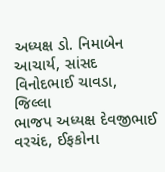અધ્યક્ષ ડો. નિમાબેન આચાર્ય, સાંસદ
વિનોદભાઈ ચાવડા, જિલ્લા
ભાજપ અધ્યક્ષ દેવજીભાઈ વરચંદ, ઈફકોના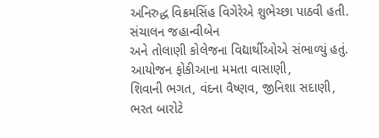અનિરુદ્ધ વિક્રમસિંહ વિગેરેએ શુભેચ્છા પાઠવી હતી. સંચાલન જહાન્વીબેન
અને તોલાણી કોલેજના વિદ્યાર્થીઓએ સંભાળ્યું હતું. આયોજન ફોકીઆના મમતા વાસાણી,
શિવાની ભગત, વંદના વૈષ્ણવ, જીનિશા સદાણી, ભરત બારોટે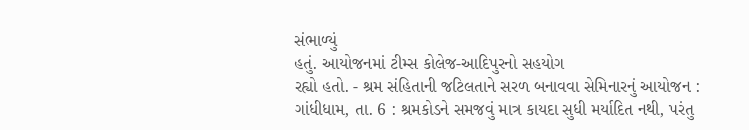સંભાળ્યું
હતું. આયોજનમાં ટીમ્સ કોલેજ-આદિપુરનો સહયોગ
રહ્યો હતો. - શ્રમ સંહિતાની જટિલતાને સરળ બનાવવા સેમિનારનું આયોજન : ગાંધીધામ, તા. 6 : શ્રમકોડને સમજવું માત્ર કાયદા સુધી મર્યાદિત નથી, પરંતુ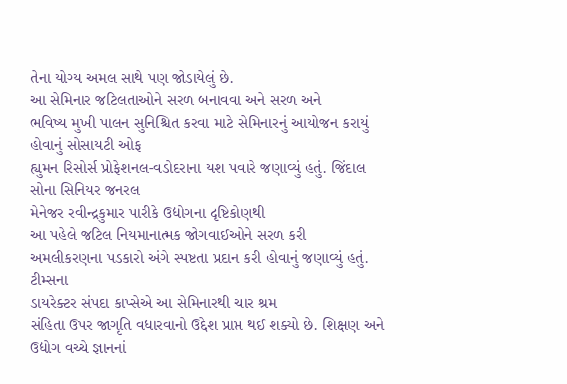તેના યોગ્ય અમલ સાથે પણ જોડાયેલું છે.
આ સેમિનાર જટિલતાઓને સરળ બનાવવા અને સરળ અને
ભવિષ્ય મુખી પાલન સુનિશ્ચિત કરવા માટે સેમિનારનું આયોજન કરાયું હોવાનું સોસાયટી ઓફ
હ્યુમન રિસોર્સ પ્રોફેશનલ-વડોદરાના યશ પવારે જણાવ્યું હતું. જિંદાલ સોના સિનિયર જનરલ
મેનેજર રવીન્દ્રકુમાર પારીકે ઉદ્યોગના દૃષ્ટિકોણથી
આ પહેલે જટિલ નિયમાનાત્મક જોગવાઈઓને સરળ કરી
અમલીકરણના પડકારો અંગે સ્પષ્ટતા પ્રદાન કરી હોવાનું જણાવ્યું હતું. ટીમ્સના
ડાયરેક્ટર સંપદા કાપ્સેએ આ સેમિનારથી ચાર શ્રમ
સંહિતા ઉપર જાગૃતિ વધારવાનો ઉદ્દેશ પ્રાપ્ત થઈ શક્યો છે. શિક્ષણ અને ઉદ્યોગ વચ્ચે જ્ઞાનનાં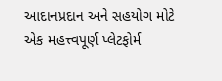આદાનપ્રદાન અને સહયોગ મોટે એક મહત્ત્વપૂર્ણ પ્લેટફોર્મ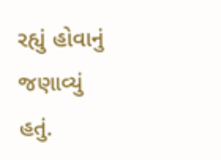રહ્યું હોવાનું જણાવ્યું હતું.